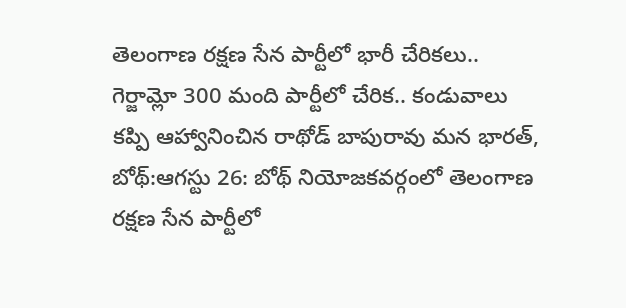తెలంగాణ రక్షణ సేన పార్టీలో భారీ చేరికలు..
గెర్జామ్లో 300 మంది పార్టీలో చేరిక.. కండువాలు కప్పి ఆహ్వానించిన రాథోడ్ బాపురావు మన భారత్, బోథ్:ఆగస్టు 26: బోథ్ నియోజకవర్గంలో తెలంగాణ రక్షణ సేన పార్టీలో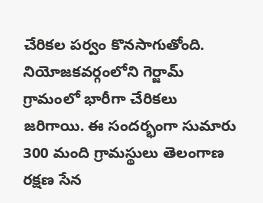చేరికల పర్వం కొనసాగుతోంది. నియోజకవర్గంలోని గెర్జామ్ గ్రామంలో భారీగా చేరికలు జరిగాయి. ఈ సందర్భంగా సుమారు 300 మంది గ్రామస్థులు తెలంగాణ రక్షణ సేన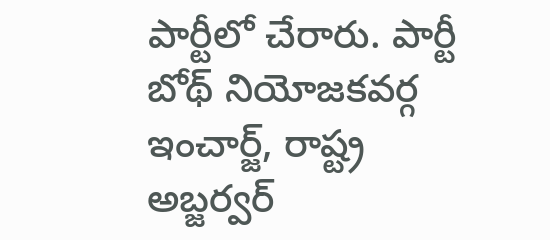పార్టీలో చేరారు. పార్టీ బోథ్ నియోజకవర్గ ఇంచార్జ్, రాష్ట్ర అబ్జర్వర్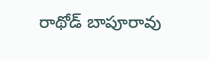రాథోడ్ బాపూరావు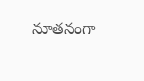నూతనంగా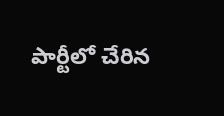పార్టీలో చేరిన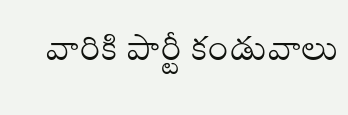వారికి పార్టీ కండువాలు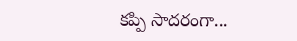కప్పి సాదరంగా...